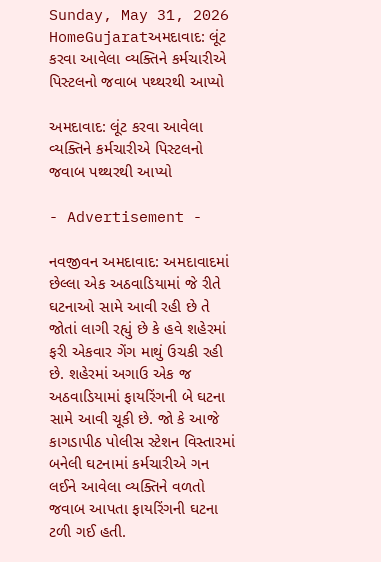Sunday, May 31, 2026
HomeGujaratઅમદાવાદ: લૂંટ કરવા આવેલા વ્યક્તિને કર્મચારીએ પિસ્ટલનો જવાબ પથ્થરથી આપ્યો

અમદાવાદ: લૂંટ કરવા આવેલા વ્યક્તિને કર્મચારીએ પિસ્ટલનો જવાબ પથ્થરથી આપ્યો

- Advertisement -

નવજીવન અમદાવાદ: અમદાવાદમાં છેલ્લા એક અઠવાડિયામાં જે રીતે ઘટનાઓ સામે આવી રહી છે તે જોતાં લાગી રહ્યું છે કે હવે શહેરમાં ફરી એકવાર ગેંગ માથું ઉચકી રહી છે. શહેરમાં અગાઉ એક જ અઠવાડિયામાં ફાયરિંગની બે ઘટના સામે આવી ચૂકી છે. જો કે આજે કાગડાપીઠ પોલીસ સ્ટેશન વિસ્તારમાં બનેલી ઘટનામાં કર્મચારીએ ગન લઈને આવેલા વ્યક્તિને વળતો જવાબ આપતા ફાયરિંગની ઘટના ટળી ગઈ હતી.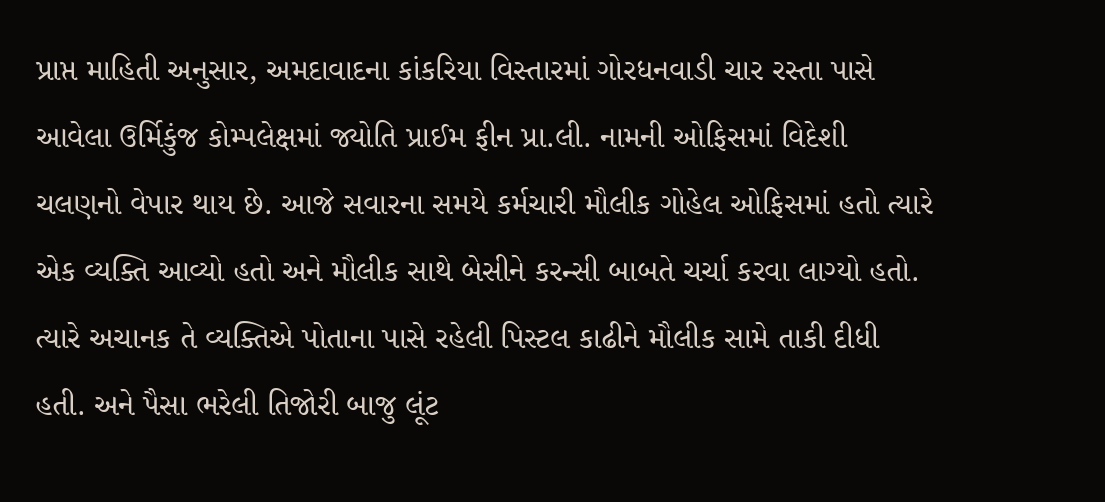પ્રાપ્ત માહિતી અનુસાર, અમદાવાદના કાંકરિયા વિસ્તારમાં ગોરધનવાડી ચાર રસ્તા પાસે આવેલા ઉર્મિકુંજ કોમ્પલેક્ષમાં જ્યોતિ પ્રાઈમ ફીન પ્રા.લી. નામની ઓફિસમાં વિદેશી ચલણનો વેપાર થાય છે. આજે સવારના સમયે કર્મચારી મૌલીક ગોહેલ ઓફિસમાં હતો ત્યારે એક વ્યક્તિ આવ્યો હતો અને મૌલીક સાથે બેસીને કરન્સી બાબતે ચર્ચા કરવા લાગ્યો હતો. ત્યારે અચાનક તે વ્યક્તિએ પોતાના પાસે રહેલી પિસ્ટલ કાઢીને મૌલીક સામે તાકી દીધી હતી. અને પૈસા ભરેલી તિજોરી બાજુ લૂંટ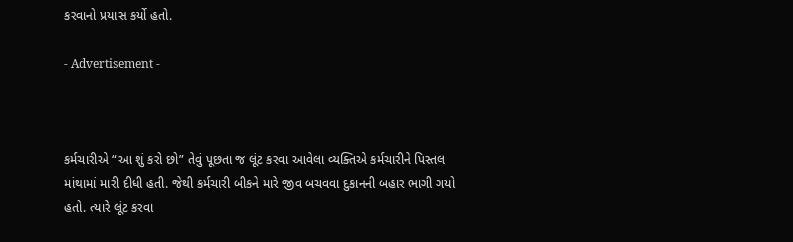કરવાનો પ્રયાસ કર્યો હતો.

- Advertisement -



કર્મચારીએ “આ શું કરો છો” તેવું પૂછતા જ લૂંટ કરવા આવેલા વ્યક્તિએ કર્મચારીને પિસ્તલ માંથામાં મારી દીધી હતી. જેથી કર્મચારી બીકને મારે જીવ બચવવા દુકાનની બહાર ભાગી ગયો હતો. ત્યારે લૂંટ કરવા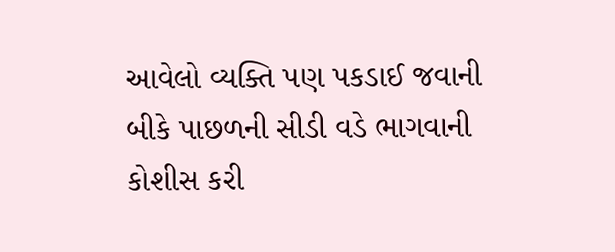આવેલો વ્યક્તિ પણ પકડાઈ જવાની બીકે પાછળની સીડી વડે ભાગવાની કોશીસ કરી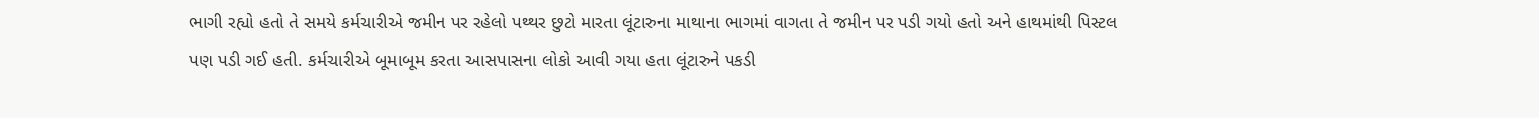ભાગી રહ્યો હતો તે સમયે કર્મચારીએ જમીન પર રહેલો પથ્થર છુટો મારતા લૂંટારુના માથાના ભાગમાં વાગતા તે જમીન પર પડી ગયો હતો અને હાથમાંથી પિસ્ટલ પણ પડી ગઈ હતી. કર્મચારીએ બૂમાબૂમ કરતા આસપાસના લોકો આવી ગયા હતા લૂંટારુને પકડી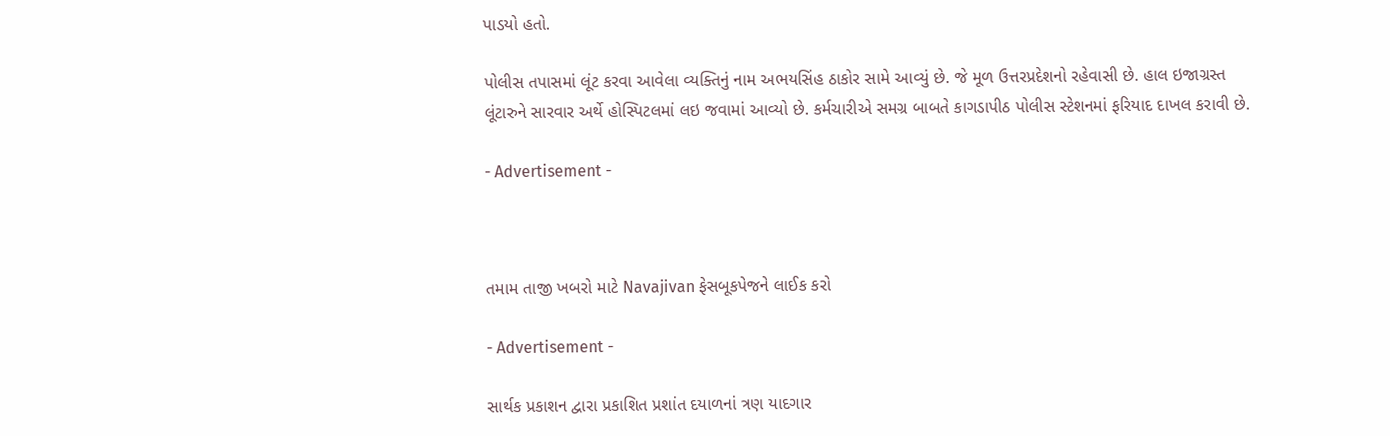પાડયો હતો.

પોલીસ તપાસમાં લૂંટ કરવા આવેલા વ્યક્તિનું નામ અભયસિંહ ઠાકોર સામે આવ્યું છે. જે મૂળ ઉત્તરપ્રદેશનો રહેવાસી છે. હાલ ઇજાગ્રસ્ત લૂંટારુને સારવાર અર્થે હોસ્પિટલમાં લઇ જવામાં આવ્યો છે. કર્મચારીએ સમગ્ર બાબતે કાગડાપીઠ પોલીસ સ્ટેશનમાં ફરિયાદ દાખલ કરાવી છે.

- Advertisement -



તમામ તાજી ખબરો માટે Navajivan ફેસબૂકપેજને લાઈક કરો

- Advertisement -

સાર્થક પ્રકાશન દ્વારા પ્રકાશિત પ્રશાંત દયાળનાં ત્રણ યાદગાર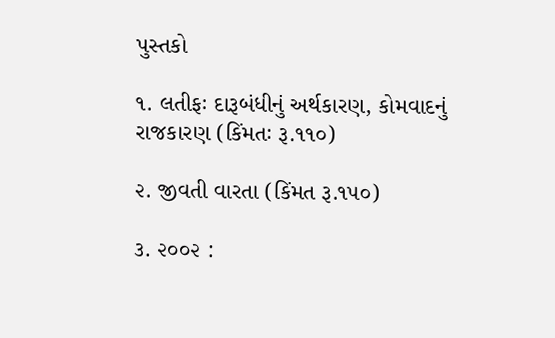પુસ્તકો

૧. લતીફઃ દારૂબંધીનું અર્થકારણ, કોમવાદનું રાજકારણ (કિંમતઃ રૂ.૧૧૦)

૨. જીવતી વારતા (કિંમત રૂ.૧૫૦)

૩. ૨૦૦૨ :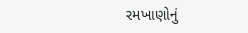રમખાણોનું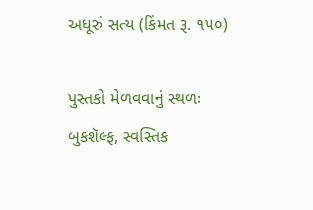અધૂરું સત્ય (કિંમત રૂ. ૧૫૦)

પુસ્તકો મેળવવાનું સ્થળઃ બુકશૅલ્ફ, સ્વસ્તિક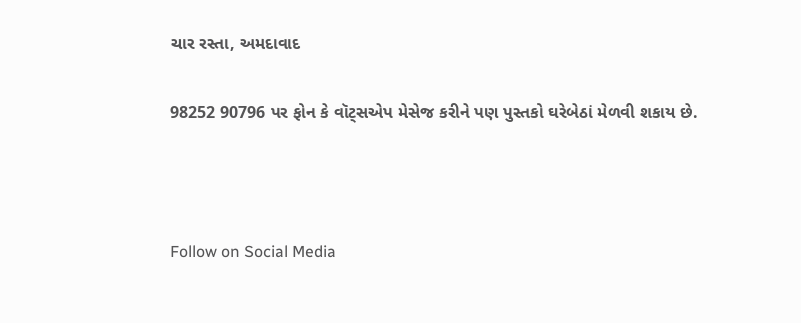ચાર રસ્તા, અમદાવાદ

98252 90796 પર ફોન કે વૉટ્સએપ મેસેજ કરીને પણ પુસ્તકો ઘરેબેઠાં મેળવી શકાય છે.



Follow on Social Media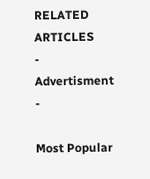RELATED ARTICLES
- Advertisment -

Most Popular